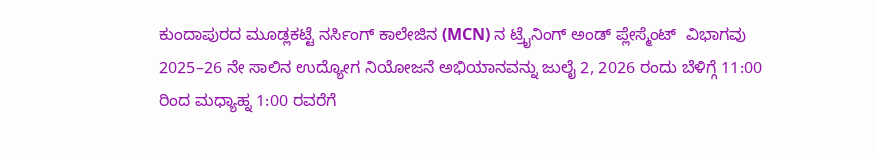ಕುಂದಾಪುರದ ಮೂಡ್ಲಕಟ್ಟೆ ನರ್ಸಿಂಗ್ ಕಾಲೇಜಿನ (MCN) ನ ಟ್ರೈನಿಂಗ್ ಅಂಡ್ ಪ್ಲೇಸ್ಮೆಂಟ್  ವಿಭಾಗವು 2025–26 ನೇ ಸಾಲಿನ ಉದ್ಯೋಗ ನಿಯೋಜನೆ ಅಭಿಯಾನವನ್ನು ಜುಲೈ 2, 2026 ರಂದು ಬೆಳಿಗ್ಗೆ 11:00 ರಿಂದ ಮಧ್ಯಾಹ್ನ 1:00 ರವರೆಗೆ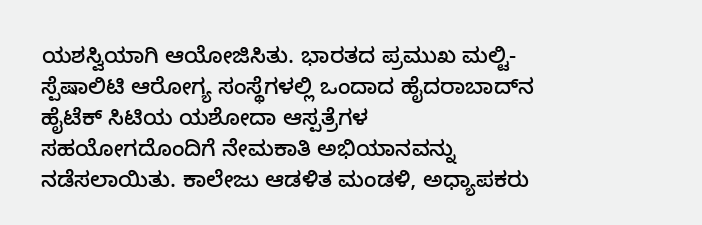ಯಶಸ್ವಿಯಾಗಿ ಆಯೋಜಿಸಿತು. ಭಾರತದ ಪ್ರಮುಖ ಮಲ್ಟಿ-ಸ್ಪೆಷಾಲಿಟಿ ಆರೋಗ್ಯ ಸಂಸ್ಥೆಗಳಲ್ಲಿ ಒಂದಾದ ಹೈದರಾಬಾದ್‌ನ ಹೈಟೆಕ್ ಸಿಟಿಯ ಯಶೋದಾ ಆಸ್ಪತ್ರೆಗಳ ಸಹಯೋಗದೊಂದಿಗೆ ನೇಮಕಾತಿ ಅಭಿಯಾನವನ್ನು ನಡೆಸಲಾಯಿತು. ಕಾಲೇಜು ಆಡಳಿತ ಮಂಡಳಿ, ಅಧ್ಯಾಪಕರು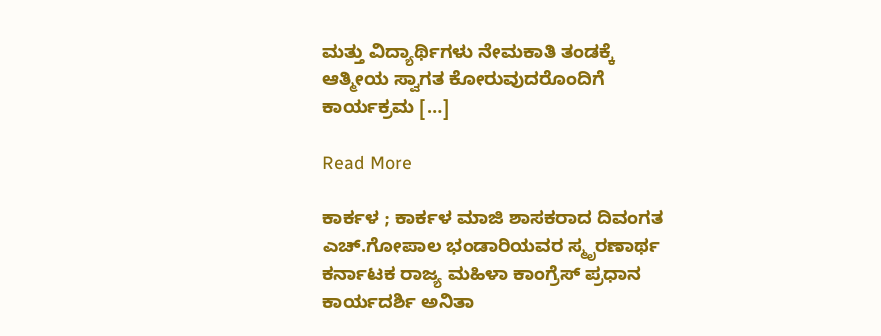ಮತ್ತು ವಿದ್ಯಾರ್ಥಿಗಳು ನೇಮಕಾತಿ ತಂಡಕ್ಕೆ ಆತ್ಮೀಯ ಸ್ವಾಗತ ಕೋರುವುದರೊಂದಿಗೆ ಕಾರ್ಯಕ್ರಮ […]

Read More

ಕಾರ್ಕಳ ; ಕಾರ್ಕಳ ಮಾಜಿ ಶಾಸಕರಾದ ದಿವಂಗತ ಎಚ್.ಗೋಪಾಲ ಭಂಡಾರಿಯವರ ಸ್ಮೃರಣಾರ್ಥ ಕರ್ನಾಟಕ ರಾಜ್ಯ ಮಹಿಳಾ ಕಾಂಗ್ರೆಸ್ ಪ್ರಧಾನ ಕಾರ್ಯದರ್ಶಿ ಅನಿತಾ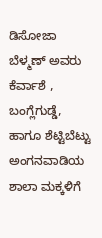ಡಿಸೋಜಾ ಬೆಳ್ಮಣ್ ಅವರು ಕೆರ್ವಾಶೆ , ಬಂಗ್ಲೆಗುಡ್ಡೆ, ಹಾಗೂ ಶೆಟ್ಟಿಬೆಟ್ಟು ಅಂಗನವಾಡಿಯ ಶಾಲಾ ಮಕ್ಕಳಿಗೆ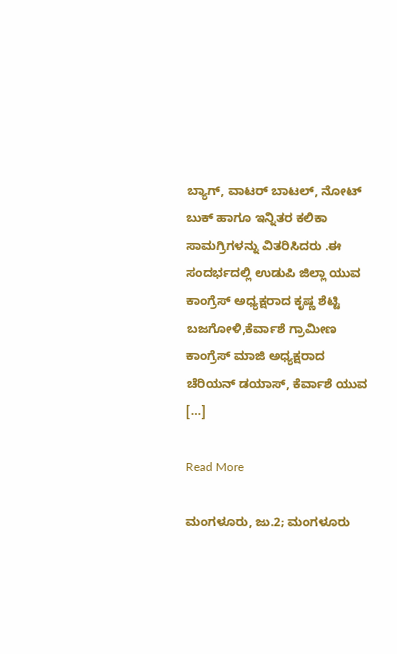ಬ್ಯಾಗ್, ವಾಟರ್ ಬಾಟಲ್, ನೋಟ್ ಬುಕ್ ಹಾಗೂ ಇನ್ನಿತರ ಕಲಿಕಾ ಸಾಮಗ್ರಿಗಳನ್ನು ವಿತರಿಸಿದರು .ಈ ಸಂದರ್ಭದಲ್ಲಿ ಉಡುಪಿ ಜಿಲ್ಲಾ ಯುವ ಕಾಂಗ್ರೆಸ್ ಅಧ್ಯಕ್ಷರಾದ ಕೃಷ್ಣ ಶೆಟ್ಟಿ ಬಜಗೋಳಿ,ಕೆರ್ವಾಶೆ ಗ್ರಾಮೀಣ ಕಾಂಗ್ರೆಸ್ ಮಾಜಿ ಅಧ್ಯಕ್ಷರಾದ ಚೆರಿಯನ್ ಡಯಾಸ್, ಕೆರ್ವಾಶೆ ಯುವ […]

Read More

ಮಂಗಳೂರು, ಜು.2; ಮಂಗಳೂರು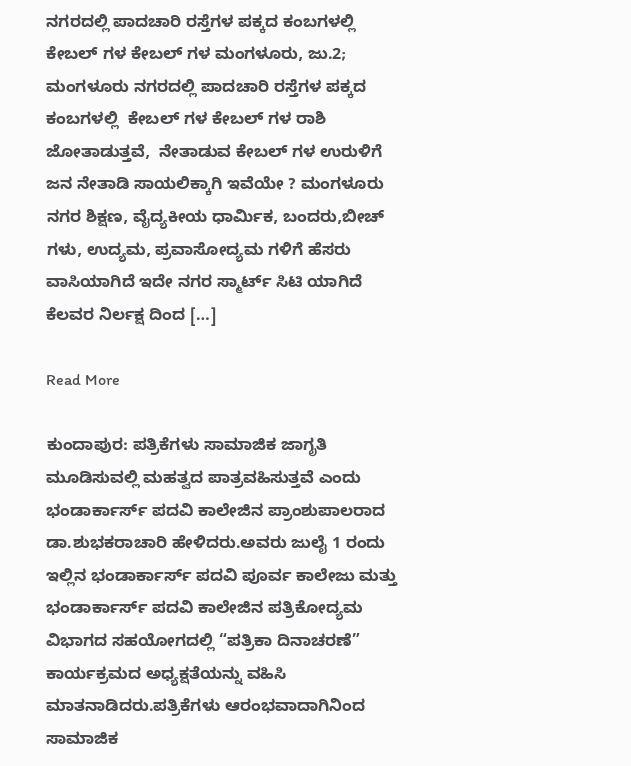ನಗರದಲ್ಲಿ ಪಾದಚಾರಿ ರಸ್ತೆಗಳ ಪಕ್ಕದ ಕಂಬಗಳಲ್ಲಿ  ಕೇಬಲ್ ಗಳ ಕೇಬಲ್ ಗಳ ಮಂಗಳೂರು, ಜು.2; ಮಂಗಳೂರು ನಗರದಲ್ಲಿ ಪಾದಚಾರಿ ರಸ್ತೆಗಳ ಪಕ್ಕದ ಕಂಬಗಳಲ್ಲಿ  ಕೇಬಲ್ ಗಳ ಕೇಬಲ್ ಗಳ ರಾಶಿ ಜೋತಾಡುತ್ತವೆ,  ನೇತಾಡುವ ಕೇಬಲ್ ಗಳ ಉರುಳಿಗೆ ಜನ ನೇತಾಡಿ ಸಾಯಲಿಕ್ಕಾಗಿ ಇವೆಯೇ ? ಮಂಗಳೂರು ನಗರ ಶಿಕ್ಷಣ, ವೈದ್ಯಕೀಯ ಧಾರ್ಮಿಕ, ಬಂದರು,ಬೀಚ್ ಗಳು, ಉದ್ಯಮ, ಪ್ರವಾಸೋದ್ಯಮ ಗಳಿಗೆ ಹೆಸರು ವಾಸಿಯಾಗಿದೆ ಇದೇ ನಗರ ಸ್ಮಾರ್ಟ್ ಸಿಟಿ ಯಾಗಿದೆ ಕೆಲವರ ನಿರ್ಲಕ್ಷ ದಿಂದ […]

Read More

ಕುಂದಾಪುರ: ಪತ್ರಿಕೆಗಳು ಸಾಮಾಜಿಕ ಜಾಗೃತಿ ಮೂಡಿಸುವಲ್ಲಿ ಮಹತ್ವದ ಪಾತ್ರವಹಿಸುತ್ತವೆ ಎಂದು ಭಂಡಾರ್ಕಾರ್ಸ್ ಪದವಿ ಕಾಲೇಜಿನ ಪ್ರಾಂಶುಪಾಲರಾದ ಡಾ.ಶುಭಕರಾಚಾರಿ ಹೇಳಿದರು.ಅವರು ಜುಲೈ 1 ರಂದು ಇಲ್ಲಿನ ಭಂಡಾರ್ಕಾರ್ಸ್ ಪದವಿ ಪೂರ್ವ ಕಾಲೇಜು ಮತ್ತು ಭಂಡಾರ್ಕಾರ್ಸ್ ಪದವಿ ಕಾಲೇಜಿನ ಪತ್ರಿಕೋದ್ಯಮ ವಿಭಾಗದ ಸಹಯೋಗದಲ್ಲಿ “ಪತ್ರಿಕಾ ದಿನಾಚರಣೆ” ಕಾರ್ಯಕ್ರಮದ ಅಧ್ಯಕ್ಷತೆಯನ್ನು ವಹಿಸಿ ಮಾತನಾಡಿದರು.ಪತ್ರಿಕೆಗಳು ಆರಂಭವಾದಾಗಿನಿಂದ ಸಾಮಾಜಿಕ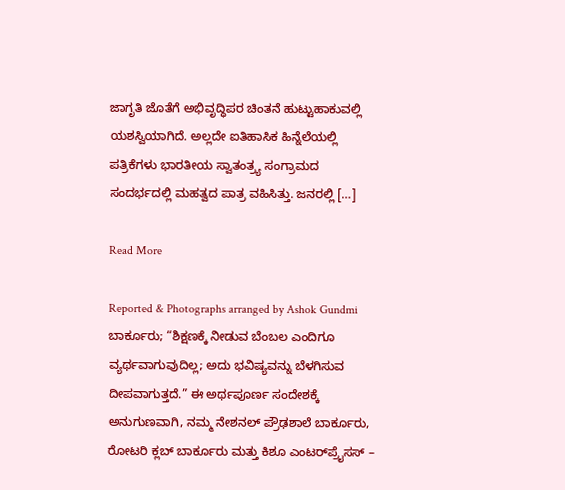ಜಾಗೃತಿ ಜೊತೆಗೆ ಅಭಿವೃದ್ಧಿಪರ ಚಿಂತನೆ ಹುಟ್ಟುಹಾಕುವಲ್ಲಿ ಯಶಸ್ವಿಯಾಗಿದೆ. ಅಲ್ಲದೇ ಐತಿಹಾಸಿಕ ಹಿನ್ನೆಲೆಯಲ್ಲಿ ಪತ್ರಿಕೆಗಳು ಭಾರತೀಯ ಸ್ವಾತಂತ್ರ್ಯ ಸಂಗ್ರಾಮದ ಸಂದರ್ಭದಲ್ಲಿ ಮಹತ್ವದ ಪಾತ್ರ ವಹಿಸಿತ್ತು. ಜನರಲ್ಲಿ […]

Read More

Reported & Photographs arranged by Ashok Gundmi ಬಾರ್ಕೂರು; “ಶಿಕ್ಷಣಕ್ಕೆ ನೀಡುವ ಬೆಂಬಲ ಎಂದಿಗೂ ವ್ಯರ್ಥವಾಗುವುದಿಲ್ಲ; ಅದು ಭವಿಷ್ಯವನ್ನು ಬೆಳಗಿಸುವ ದೀಪವಾಗುತ್ತದೆ.” ಈ ಅರ್ಥಪೂರ್ಣ ಸಂದೇಶಕ್ಕೆ ಅನುಗುಣವಾಗಿ, ನಮ್ಮ ನೇಶನಲ್ ಪ್ರೌಢಶಾಲೆ ಬಾರ್ಕೂರು, ರೋಟರಿ ಕ್ಲಬ್ ಬಾರ್ಕೂರು ಮತ್ತು ಕಿಶೂ ಎಂಟರ್‌ಪ್ರೈಸಸ್ –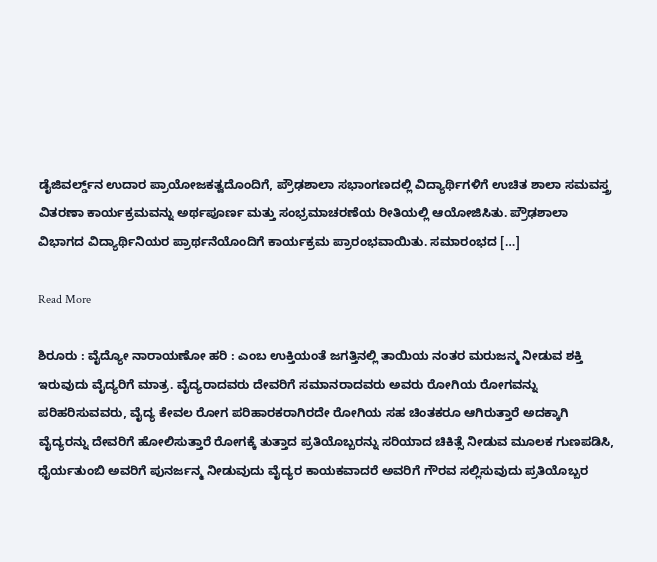ಡೈಜಿವರ್ಲ್ಡ್‌ನ ಉದಾರ ಪ್ರಾಯೋಜಕತ್ವದೊಂದಿಗೆ, ಪ್ರೌಢಶಾಲಾ ಸಭಾಂಗಣದಲ್ಲಿ ವಿದ್ಯಾರ್ಥಿಗಳಿಗೆ ಉಚಿತ ಶಾಲಾ ಸಮವಸ್ತ್ರ ವಿತರಣಾ ಕಾರ್ಯಕ್ರಮವನ್ನು ಅರ್ಥಪೂರ್ಣ ಮತ್ತು ಸಂಭ್ರಮಾಚರಣೆಯ ರೀತಿಯಲ್ಲಿ ಆಯೋಜಿಸಿತು. ಪ್ರೌಢಶಾಲಾ ವಿಭಾಗದ ವಿದ್ಯಾರ್ಥಿನಿಯರ ಪ್ರಾರ್ಥನೆಯೊಂದಿಗೆ ಕಾರ್ಯಕ್ರಮ ಪ್ರಾರಂಭವಾಯಿತು. ಸಮಾರಂಭದ […]

Read More

ಶಿರೂರು : ವೈದ್ಯೋ ನಾರಾಯಣೋ ಹರಿ : ಎಂಬ ಉಕ್ತಿಯಂತೆ ಜಗತ್ತಿನಲ್ಲಿ ತಾಯಿಯ ನಂತರ ಮರುಜನ್ಮ ನೀಡುವ ಶಕ್ತಿ ಇರುವುದು ವೈದ್ಯರಿಗೆ ಮಾತ್ರ. ವೈದ್ಯರಾದವರು ದೇವರಿಗೆ ಸಮಾನರಾದವರು ಅವರು ರೋಗಿಯ ರೋಗವನ್ನು ಪರಿಹರಿಸುವವರು, ವೈದ್ಯ ಕೇವಲ ರೋಗ ಪರಿಹಾರಕರಾಗಿರದೇ ರೋಗಿಯ ಸಹ ಚಿಂತಕರೂ ಆಗಿರುತ್ತಾರೆ ಅದಕ್ಕಾಗಿ ವೈದ್ಯರನ್ನು ದೇವರಿಗೆ ಹೋಲಿಸುತ್ತಾರೆ ರೋಗಕ್ಕೆ ತುತ್ತಾದ ಪ್ರತಿಯೊಬ್ಬರನ್ನು ಸರಿಯಾದ ಚಿಕಿತ್ಸೆ ನೀಡುವ ಮೂಲಕ ಗುಣಪಡಿಸಿ, ಧೈರ್ಯತುಂಬಿ ಅವರಿಗೆ ಪುನರ್ಜನ್ಮ ನೀಡುವುದು ವೈದ್ಯರ ಕಾಯಕವಾದರೆ ಅವರಿಗೆ ಗೌರವ ಸಲ್ಲಿಸುವುದು ಪ್ರತಿಯೊಬ್ಬರ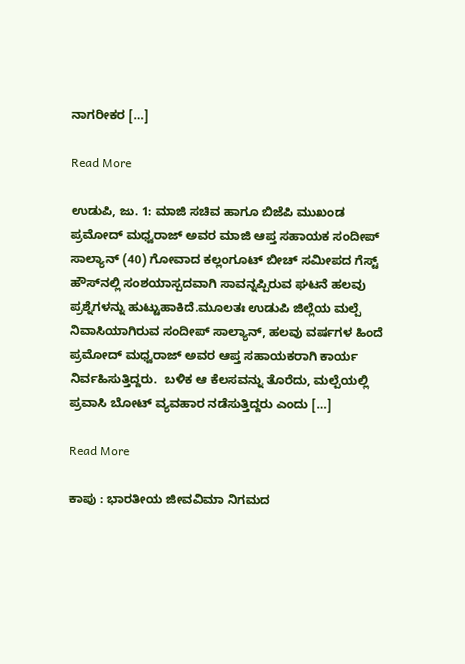ನಾಗರೀಕರ […]

Read More

ಉಡುಪಿ, ಜು. 1: ಮಾಜಿ ಸಚಿವ ಹಾಗೂ ಬಿಜೆಪಿ ಮುಖಂಡ ಪ್ರಮೋದ್ ಮಧ್ವರಾಜ್ ಅವರ ಮಾಜಿ ಆಪ್ತ ಸಹಾಯಕ ಸಂದೀಪ್ ಸಾಲ್ಯಾನ್ (40) ಗೋವಾದ ಕಲ್ಲಂಗೂಟ್ ಬೀಚ್ ಸಮೀಪದ ಗೆಸ್ಟ್ ಹೌಸ್‌ನಲ್ಲಿ ಸಂಶಯಾಸ್ಪದವಾಗಿ ಸಾವನ್ನಪ್ಪಿರುವ ಘಟನೆ ಹಲವು ಪ್ರಶ್ನೆಗಳನ್ನು ಹುಟ್ಟುಹಾಕಿದೆ.ಮೂಲತಃ ಉಡುಪಿ ಜಿಲ್ಲೆಯ ಮಲ್ಪೆ ನಿವಾಸಿಯಾಗಿರುವ ಸಂದೀಪ್ ಸಾಲ್ಯಾನ್, ಹಲವು ವರ್ಷಗಳ ಹಿಂದೆ ಪ್ರಮೋದ್ ಮಧ್ವರಾಜ್ ಅವರ ಆಪ್ತ ಸಹಾಯಕರಾಗಿ ಕಾರ್ಯ ನಿರ್ವಹಿಸುತ್ತಿದ್ದರು.  ಬಳಿಕ ಆ ಕೆಲಸವನ್ನು ತೊರೆದು, ಮಲ್ಪೆಯಲ್ಲಿ ಪ್ರವಾಸಿ ಬೋಟ್‌ ವ್ಯವಹಾರ ನಡೆಸುತ್ತಿದ್ದರು ಎಂದು […]

Read More

ಕಾಪು : ಭಾರತೀಯ ಜೀವವಿಮಾ ನಿಗಮದ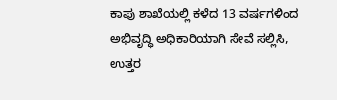ಕಾಪು ಶಾಖೆಯಲ್ಲಿ ಕಳೆದ 13 ವರ್ಷಗಳಿಂದ ಅಭಿವೃದ್ಧಿ ಅಧಿಕಾರಿಯಾಗಿ ಸೇವೆ ಸಲ್ಲಿಸಿ, ಉತ್ತರ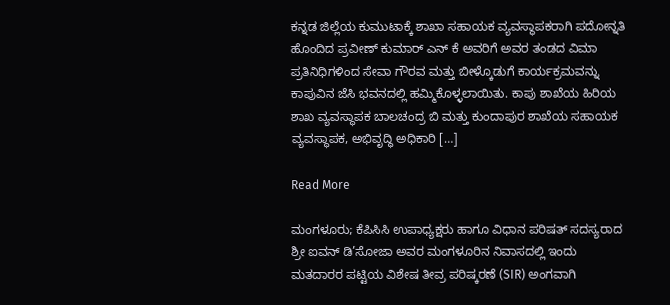ಕನ್ನಡ ಜಿಲ್ಲೆಯ ಕುಮುಟಾಕ್ಕೆ ಶಾಖಾ ಸಹಾಯಕ ವ್ಯವಸ್ಥಾಪಕರಾಗಿ ಪದೋನ್ನತಿ ಹೊಂದಿದ ಪ್ರವೀಣ್ ಕುಮಾರ್ ಎನ್ ಕೆ ಅವರಿಗೆ ಅವರ ತಂಡದ ವಿಮಾ ಪ್ರತಿನಿಧಿಗಳಿಂದ ಸೇವಾ ಗೌರವ ಮತ್ತು ಬೀಳ್ಕೊಡುಗೆ ಕಾರ್ಯಕ್ರಮವನ್ನು ಕಾಪುವಿನ ಜೆಸಿ ಭವನದಲ್ಲಿ ಹಮ್ಮಿಕೊಳ್ಳಲಾಯಿತು. ಕಾಪು ಶಾಖೆಯ ಹಿರಿಯ ಶಾಖ ವ್ಯವಸ್ಥಾಪಕ ಬಾಲಚಂದ್ರ ಬಿ ಮತ್ತು ಕುಂದಾಪುರ ಶಾಖೆಯ ಸಹಾಯಕ ವ್ಯವಸ್ಥಾಪಕ, ಅಭಿವೃದ್ಧಿ ಅಧಿಕಾರಿ […]

Read More

ಮಂಗಳೂರು; ಕೆಪಿಸಿಸಿ ಉಪಾಧ್ಯಕ್ಷರು ಹಾಗೂ ವಿಧಾನ ಪರಿಷತ್ ಸದಸ್ಯರಾದ ಶ್ರೀ ಐವನ್ ಡಿ’ಸೋಜಾ ಅವರ ಮಂಗಳೂರಿನ ನಿವಾಸದಲ್ಲಿ ಇಂದು ಮತದಾರರ ಪಟ್ಟಿಯ ವಿಶೇಷ ತೀವ್ರ ಪರಿಷ್ಕರಣೆ (SIR) ಅಂಗವಾಗಿ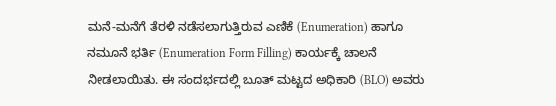ಮನೆ-ಮನೆಗೆ ತೆರಳಿ ನಡೆಸಲಾಗುತ್ತಿರುವ ಎಣಿಕೆ (Enumeration) ಹಾಗೂ ನಮೂನೆ ಭರ್ತಿ (Enumeration Form Filling) ಕಾರ್ಯಕ್ಕೆ ಚಾಲನೆ ನೀಡಲಾಯಿತು. ಈ ಸಂದರ್ಭದಲ್ಲಿ ಬೂತ್ ಮಟ್ಟದ ಅಧಿಕಾರಿ (BLO) ಅವರು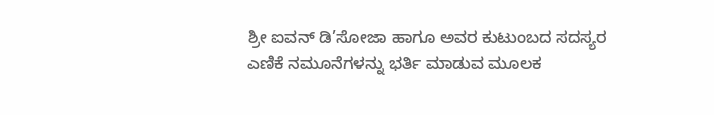ಶ್ರೀ ಐವನ್ ಡಿ’ಸೋಜಾ ಹಾಗೂ ಅವರ ಕುಟುಂಬದ ಸದಸ್ಯರ ಎಣಿಕೆ ನಮೂನೆಗಳನ್ನು ಭರ್ತಿ ಮಾಡುವ ಮೂಲಕ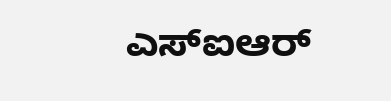ಎಸ್‌ಐಆರ್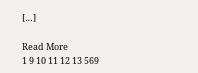[…]

Read More
1 9 10 11 12 13 569